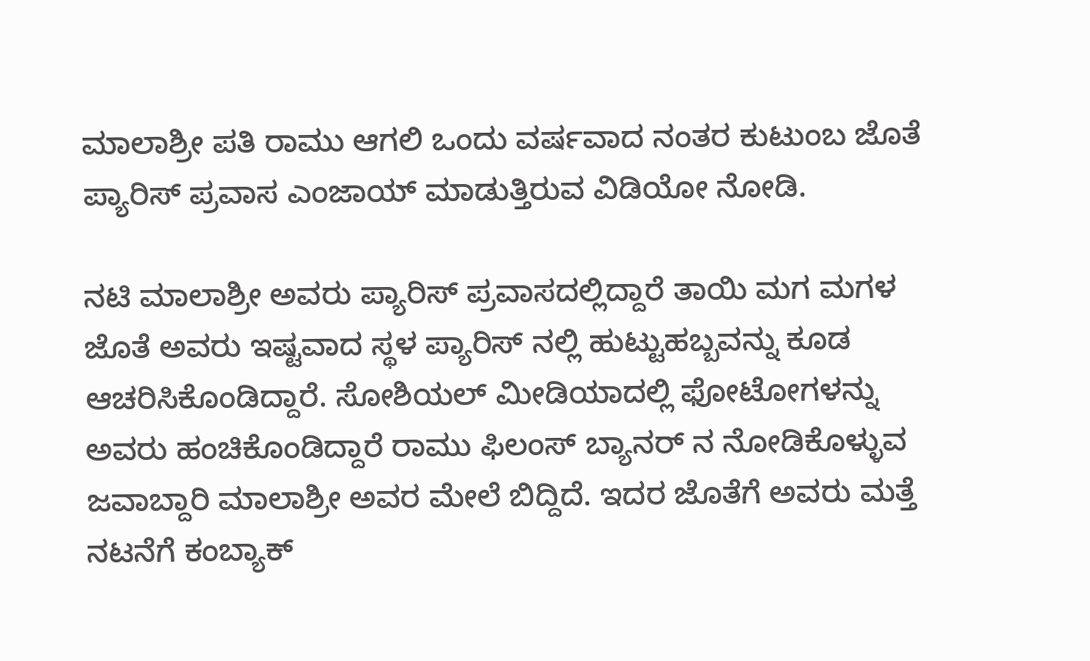ಮಾಲಾಶ್ರೀ ಪತಿ ರಾಮು ಆಗಲಿ ಒಂದು ವರ್ಷವಾದ ನಂತರ ಕುಟುಂಬ ಜೊತೆ ಪ್ಯಾರಿಸ್ ಪ್ರವಾಸ ಎಂಜಾಯ್ ಮಾಡುತ್ತಿರುವ ವಿಡಿಯೋ ನೋಡಿ.

ನಟಿ ಮಾಲಾಶ್ರೀ ಅವರು ಪ್ಯಾರಿಸ್ ಪ್ರವಾಸದಲ್ಲಿದ್ದಾರೆ ತಾಯಿ ಮಗ ಮಗಳ ಜೊತೆ ಅವರು ಇಷ್ಟವಾದ ಸ್ಥಳ ಪ್ಯಾರಿಸ್ ನಲ್ಲಿ ಹುಟ್ಟುಹಬ್ಬವನ್ನು ಕೂಡ ಆಚರಿಸಿಕೊಂಡಿದ್ದಾರೆ. ಸೋಶಿಯಲ್ ಮೀಡಿಯಾದಲ್ಲಿ ಫೋಟೋಗಳನ್ನು ಅವರು ಹಂಚಿಕೊಂಡಿದ್ದಾರೆ ರಾಮು ಫಿಲಂಸ್ ಬ್ಯಾನರ್ ನ ನೋಡಿಕೊಳ್ಳುವ ಜವಾಬ್ದಾರಿ ಮಾಲಾಶ್ರೀ ಅವರ ಮೇಲೆ ಬಿದ್ದಿದೆ. ಇದರ ಜೊತೆಗೆ ಅವರು ಮತ್ತೆ ನಟನೆಗೆ ಕಂಬ್ಯಾಕ್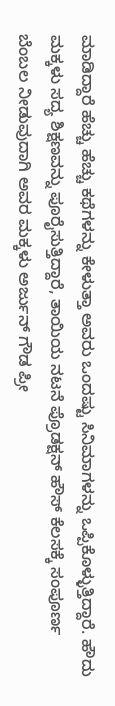ಮಾಡಿದ್ದಾರೆ ಹೆಚ್ಚು ಹೆಚ್ಚು ಕಥೆಗಳನ್ನು ಕೇಳುತ್ತಾ ಅವರು ಒಂದಷ್ಟು ಸಿನಿಮಾಗಳನ್ನು ಒಪ್ಪಿಕೊಳ್ಳುತ್ತಿದ್ದಾರೆ. ಹೌದು ಮಕ್ಕಳು ಸದ್ಯ ಶಿಕ್ಷಣವನ್ನು ಪೂರೈಸುತ್ತಿದ್ದಾರೆ, ತಾಯಿಯ ನಟನೆ ಪ್ರೊಡಕ್ಷನ್ ಹೌಸ್ ಕೆಲಸಕ್ಕೆ ಸಂಪೂರ್ಣ ಬೆಂಬಲ ನೀಡುವುದಾಗಿ ಅವರ ಮಕ್ಕಳು ಅರ್ಜುನ್ ಗೌಡ ಪ್ರೀ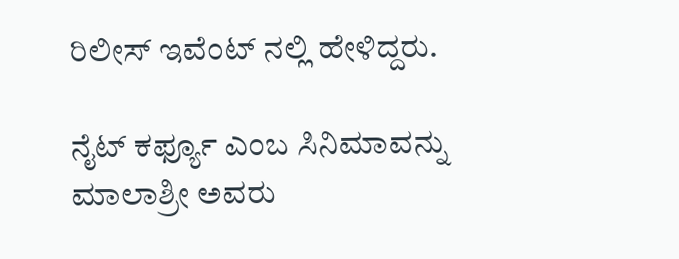ರಿಲೀಸ್ ಇವೆಂಟ್ ನಲ್ಲಿ ಹೇಳಿದ್ದರು.

ನೈಟ್ ಕರ್ಫ್ಯೂ ಎಂಬ ಸಿನಿಮಾವನ್ನು ಮಾಲಾಶ್ರೀ ಅವರು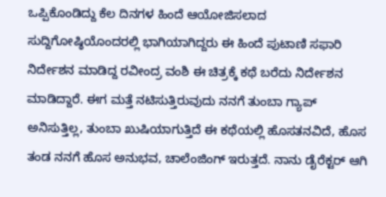ಒಪ್ಪಿಕೊಂಡಿದ್ದು ಕೆಲ ದಿನಗಳ ಹಿಂದೆ ಆಯೋಜಿಸಲಾದ ಸುದ್ದಿಗೋಷ್ಠಿಯೊಂದರಲ್ಲಿ ಭಾಗಿಯಾಗಿದ್ದರು ಈ ಹಿಂದೆ ಪುಟಾಣಿ ಸಫಾರಿ ನಿರ್ದೇಶನ ಮಾಡಿದ್ದ ರವೀಂದ್ರ ವಂಶಿ ಈ ಚಿತ್ರಕ್ಕೆ ಕಥೆ ಬರೆದು ನಿರ್ದೇಶನ ಮಾಡಿದ್ದಾರೆ. ಈಗ ಮತ್ತೆ ನಟಿಸುತ್ತಿರುವುದು ನನಗೆ ತುಂಬಾ ಗ್ಯಾಪ್ ಅನಿಸುತ್ತಿಲ್ಲ, ತುಂಬಾ ಖುಷಿಯಾಗುತ್ತಿದೆ ಈ ಕಥೆಯಲ್ಲಿ ಹೊಸತನವಿದೆ, ಹೊಸ ತಂಡ ನನಗೆ ಹೊಸ ಅನುಭವ, ಚಾಲೆಂಜಿಂಗ್ ಇರುತ್ತದೆ. ನಾನು ಡೈರೆಕ್ಟರ್ ಆಗಿ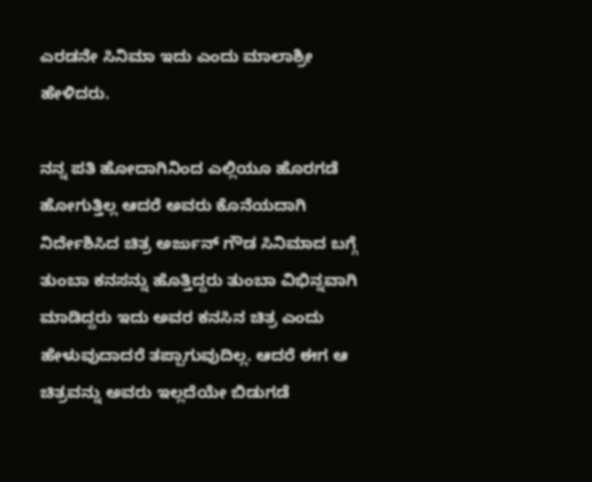ಎರಡನೇ ಸಿನಿಮಾ ಇದು ಎಂದು ಮಾಲಾಶ್ರೀ ಹೇಳಿದರು.

ನನ್ನ ಪತಿ ಹೋದಾಗಿನಿಂದ ಎಲ್ಲಿಯೂ ಹೊರಗಡೆ ಹೋಗುತ್ತಿಲ್ಲ ಆದರೆ ಅವರು ಕೊನೆಯದಾಗಿ ನಿರ್ದೇಶಿಸಿದ ಚಿತ್ರ ಅರ್ಜುನ್ ಗೌಡ ಸಿನಿಮಾದ ಬಗ್ಗೆ ತುಂಬಾ ಕನಸನ್ನು ಹೊತ್ತಿದ್ದರು ತುಂಬಾ ವಿಭಿನ್ನವಾಗಿ ಮಾಡಿದ್ದರು ಇದು ಅವರ ಕನಸಿನ ಚಿತ್ರ ಎಂದು ಹೇಳುವುದಾದರೆ ತಪ್ಪಾಗುವುದಿಲ್ಲ. ಆದರೆ ಈಗ ಆ ಚಿತ್ರವನ್ನು ಅವರು ಇಲ್ಲದೆಯೇ ಬಿಡುಗಡೆ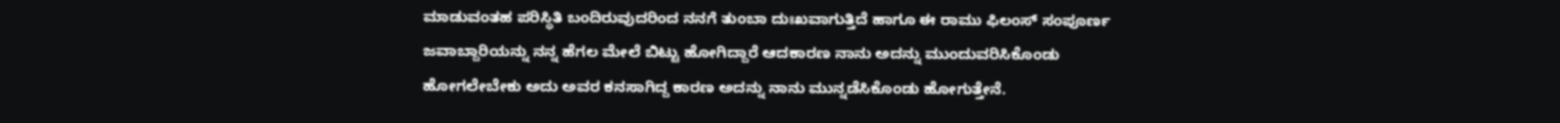ಮಾಡುವಂತಹ ಪರಿಸ್ಥಿತಿ ಬಂದಿರುವುದರಿಂದ ನನಗೆ ತುಂಬಾ ದುಃಖವಾಗುತ್ತಿದೆ ಹಾಗೂ ಈ ರಾಮು ಫಿಲಂಸ್ ಸಂಪೂರ್ಣ ಜವಾಬ್ದಾರಿಯನ್ನು ನನ್ನ ಹೆಗಲ ಮೇಲೆ ಬಿಟ್ಟು ಹೋಗಿದ್ದಾರೆ ಆದಕಾರಣ ನಾನು ಅದನ್ನು ಮುಂದುವರಿಸಿಕೊಂಡು ಹೋಗಲೇಬೇಕು ಅದು ಅವರ ಕನಸಾಗಿದ್ದ ಕಾರಣ ಅದನ್ನು ನಾನು ಮುನ್ನಡೆಸಿಕೊಂಡು ಹೋಗುತ್ತೇನೆ.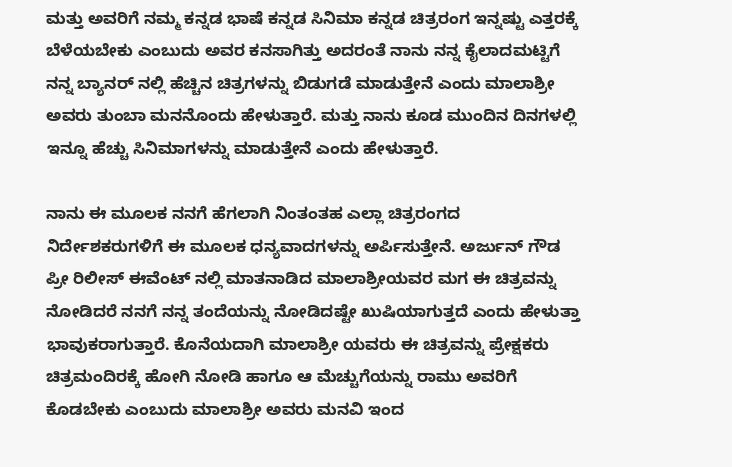ಮತ್ತು ಅವರಿಗೆ ನಮ್ಮ ಕನ್ನಡ ಭಾಷೆ ಕನ್ನಡ ಸಿನಿಮಾ ಕನ್ನಡ ಚಿತ್ರರಂಗ ಇನ್ನಷ್ಟು ಎತ್ತರಕ್ಕೆ ಬೆಳೆಯಬೇಕು ಎಂಬುದು ಅವರ ಕನಸಾಗಿತ್ತು ಅದರಂತೆ ನಾನು ನನ್ನ ಕೈಲಾದಮಟ್ಟಿಗೆ ನನ್ನ ಬ್ಯಾನರ್ ನಲ್ಲಿ ಹೆಚ್ಚಿನ ಚಿತ್ರಗಳನ್ನು ಬಿಡುಗಡೆ ಮಾಡುತ್ತೇನೆ ಎಂದು ಮಾಲಾಶ್ರೀ ಅವರು ತುಂಬಾ ಮನನೊಂದು ಹೇಳುತ್ತಾರೆ. ಮತ್ತು ನಾನು ಕೂಡ ಮುಂದಿನ ದಿನಗಳಲ್ಲಿ ಇನ್ನೂ ಹೆಚ್ಚು ಸಿನಿಮಾಗಳನ್ನು ಮಾಡುತ್ತೇನೆ ಎಂದು ಹೇಳುತ್ತಾರೆ.

ನಾನು ಈ ಮೂಲಕ ನನಗೆ ಹೆಗಲಾಗಿ ನಿಂತಂತಹ ಎಲ್ಲಾ ಚಿತ್ರರಂಗದ ನಿರ್ದೇಶಕರುಗಳಿಗೆ ಈ ಮೂಲಕ ಧನ್ಯವಾದಗಳನ್ನು ಅರ್ಪಿಸುತ್ತೇನೆ. ಅರ್ಜುನ್ ಗೌಡ ಪ್ರೀ ರಿಲೀಸ್ ಈವೆಂಟ್ ನಲ್ಲಿ ಮಾತನಾಡಿದ ಮಾಲಾಶ್ರೀಯವರ ಮಗ ಈ ಚಿತ್ರವನ್ನು ನೋಡಿದರೆ ನನಗೆ ನನ್ನ ತಂದೆಯನ್ನು ನೋಡಿದಷ್ಟೇ ಖುಷಿಯಾಗುತ್ತದೆ ಎಂದು ಹೇಳುತ್ತಾ ಭಾವುಕರಾಗುತ್ತಾರೆ. ಕೊನೆಯದಾಗಿ ಮಾಲಾಶ್ರೀ ಯವರು ಈ ಚಿತ್ರವನ್ನು ಪ್ರೇಕ್ಷಕರು ಚಿತ್ರಮಂದಿರಕ್ಕೆ ಹೋಗಿ ನೋಡಿ ಹಾಗೂ ಆ ಮೆಚ್ಚುಗೆಯನ್ನು ರಾಮು ಅವರಿಗೆ ಕೊಡಬೇಕು ಎಂಬುದು ಮಾಲಾಶ್ರೀ ಅವರು ಮನವಿ ಇಂದ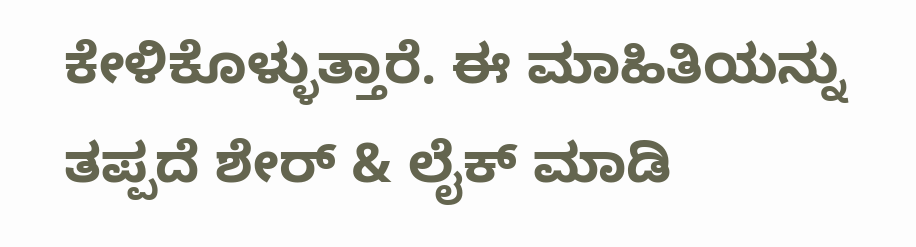ಕೇಳಿಕೊಳ್ಳುತ್ತಾರೆ. ಈ ಮಾಹಿತಿಯನ್ನು ತಪ್ಪದೆ ಶೇರ್ & ಲೈಕ್ ಮಾಡಿ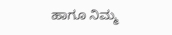ಹಾಗೂ ನಿಮ್ಮ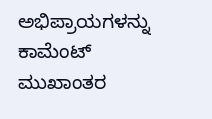ಅಭಿಪ್ರಾಯಗಳನ್ನು ಕಾಮೆಂಟ್ ಮುಖಾಂತರ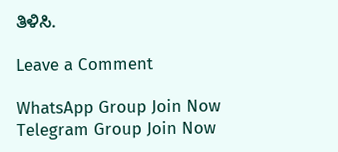ತಿಳಿಸಿ.

Leave a Comment

WhatsApp Group Join Now
Telegram Group Join Now